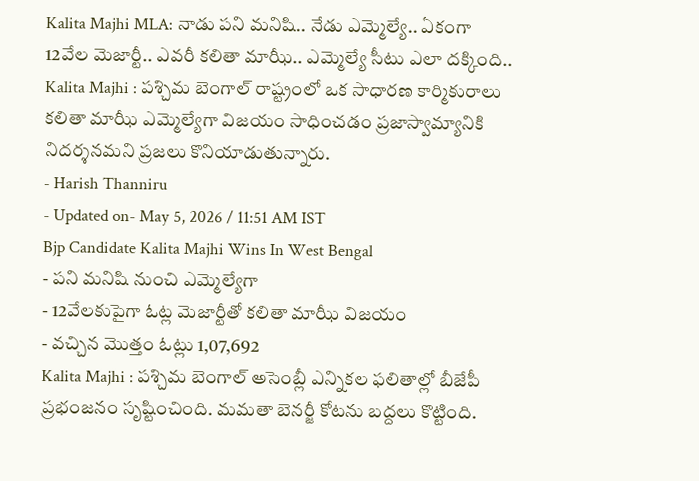Kalita Majhi MLA: నాడు పని మనిషి.. నేడు ఎమ్మెల్యే.. ఏకంగా 12వేల మెజార్టీ.. ఎవరీ కలితా మాఝీ.. ఎమ్మెల్యే సీటు ఎలా దక్కింది..
Kalita Majhi : పశ్చిమ బెంగాల్ రాష్ట్రంలో ఒక సాధారణ కార్మికురాలు కలితా మాఝీ ఎమ్మెల్యేగా విజయం సాధించడం ప్రజాస్వామ్యానికి నిదర్శనమని ప్రజలు కొనియాడుతున్నారు.
- Harish Thanniru
- Updated on- May 5, 2026 / 11:51 AM IST
Bjp Candidate Kalita Majhi Wins In West Bengal
- పని మనిషి నుంచి ఎమ్మెల్యేగా
- 12వేలకుపైగా ఓట్ల మెజార్టీతో కలితా మాఝీ విజయం
- వచ్చిన మొత్తం ఓట్లు 1,07,692
Kalita Majhi : పశ్చిమ బెంగాల్ అసెంబ్లీ ఎన్నికల ఫలితాల్లో బీజేపీ ప్రభంజనం సృష్టించింది. మమతా బెనర్జీ కోటను బద్దలు కొట్టింది.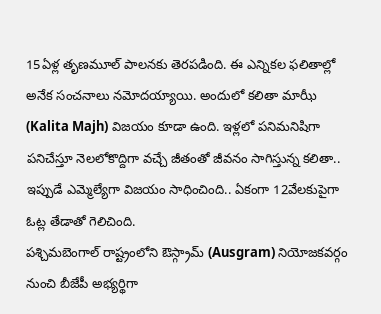15ఏళ్ల తృణమూల్ పాలనకు తెరపడింది. ఈ ఎన్నికల ఫలితాల్లో అనేక సంచనాలు నమోదయ్యాయి. అందులో కలితా మాఝీ (Kalita Majh) విజయం కూడా ఉంది. ఇళ్లలో పనిమనిషిగా పనిచేస్తూ నెలలోకొద్దిగా వచ్చే జీతంతో జీవనం సాగిస్తున్న కలితా.. ఇప్పుడే ఎమ్మెల్యేగా విజయం సాధించింది.. ఏకంగా 12వేలకుపైగా ఓట్ల తేడాతో గెలిచింది.
పశ్చిమబెంగాల్ రాష్ట్రంలోని ఔస్గ్రామ్ (Ausgram) నియోజకవర్గం నుంచి బీజేపీ అభ్యర్థిగా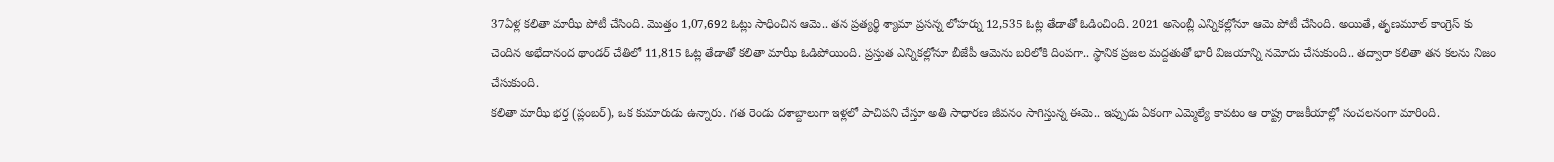37ఏళ్ల కలితా మాఝీ పోటీ చేసింది. మొత్తం 1,07,692 ఓట్లు సాధించిన ఆమె.. తన ప్రత్యర్థి శ్యామా ప్రసన్న లోహర్ను 12,535 ఓట్ల తేడాతో ఓడించింది. 2021 అసెంబ్లీ ఎన్నికల్లోనూ ఆమె పోటీ చేసింది. అయితే, తృణమూల్ కాంగ్రెస్ కు చెందిన అభేదానంద థాండర్ చేతిలో 11,815 ఓట్ల తేడాతో కలితా మాఝీ ఓడిపోయింది. ప్రస్తుత ఎన్నికల్లోనూ బీజేపీ ఆమెను బరిలోకి దింపగా.. స్థానిక ప్రజల మద్దతుతో భారీ విజయాన్ని నమోదు చేసుకుంది.. తద్వారా కలితా తన కలను నిజం చేసుకుంది.
కలితా మాఝీ భర్త (ప్లంబర్), ఒక కుమారుడు ఉన్నారు. గత రెండు దశాబ్దాలుగా ఇళ్లలో పాచిపని చేస్తూ అతి సాధారణ జీవనం సాగిస్తున్న ఈమె.. ఇప్పుడు ఏకంగా ఎమ్మెల్యే కావటం ఆ రాష్ట్ర రాజకీయాల్లో సంచలనంగా మారింది.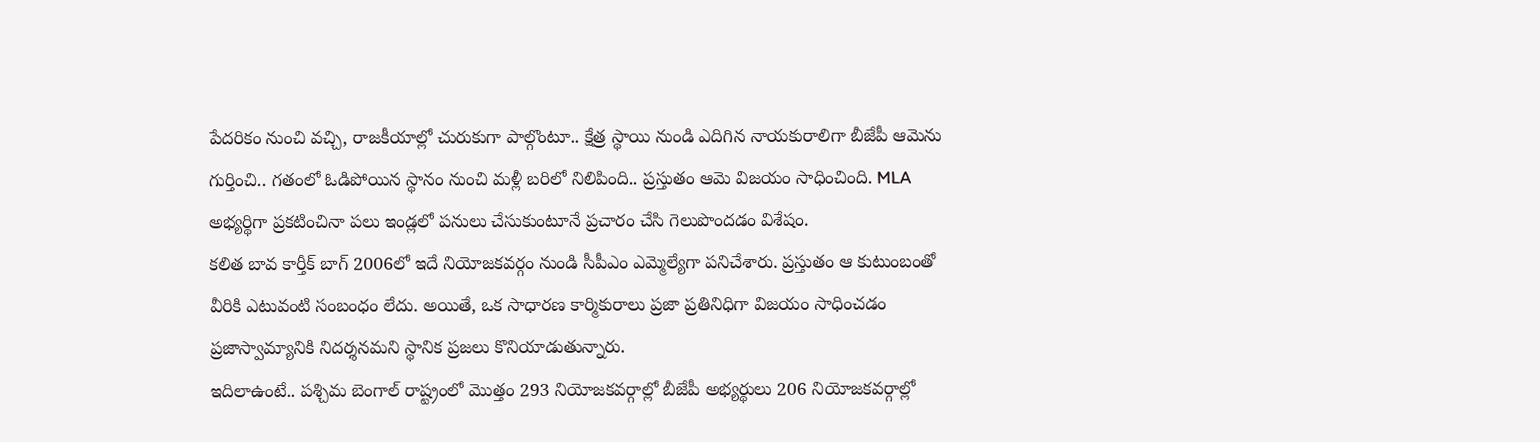పేదరికం నుంచి వచ్చి, రాజకీయాల్లో చురుకుగా పాల్గొంటూ.. క్షేత్ర స్థాయి నుండి ఎదిగిన నాయకురాలిగా బీజేపీ ఆమెను గుర్తించి.. గతంలో ఓడిపోయిన స్థానం నుంచి మళ్లీ బరిలో నిలిపింది.. ప్రస్తుతం ఆమె విజయం సాధించింది. MLA అభ్యర్థిగా ప్రకటించినా పలు ఇండ్లలో పనులు చేసుకుంటూనే ప్రచారం చేసి గెలుపొందడం విశేషం.
కలిత బావ కార్తీక్ బాగ్ 2006లో ఇదే నియోజకవర్గం నుండి సీపీఎం ఎమ్మెల్యేగా పనిచేశారు. ప్రస్తుతం ఆ కుటుంబంతో వీరికి ఎటువంటి సంబంధం లేదు. అయితే, ఒక సాధారణ కార్మికురాలు ప్రజా ప్రతినిధిగా విజయం సాధించడం ప్రజాస్వామ్యానికి నిదర్శనమని స్థానిక ప్రజలు కొనియాడుతున్నారు.
ఇదిలాఉంటే.. పశ్చిమ బెంగాల్ రాష్ట్రంలో మొత్తం 293 నియోజకవర్గాల్లో బీజేపీ అభ్యర్థులు 206 నియోజకవర్గాల్లో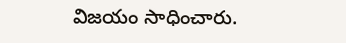విజయం సాధించారు.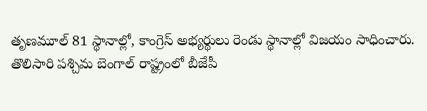తృణమూల్ 81 స్థానాల్లో, కాంగ్రెస్ అభ్యర్థులు రెండు స్థానాల్లో విజయం సాధించారు. తొలిసారి పశ్చిమ బెంగాల్ రాష్ట్రంలో బీజేపీ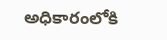అధికారంలోకి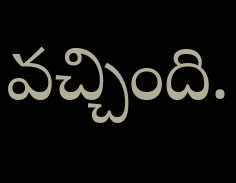వచ్చింది.